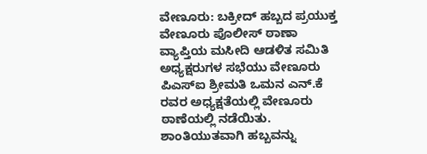ವೇಣೂರು: ಬಕ್ರೀದ್ ಹಬ್ಬದ ಪ್ರಯುಕ್ತ ವೇಣೂರು ಪೊಲೀಸ್ ಠಾಣಾ ವ್ಯಾಪ್ತಿಯ ಮಸೀದಿ ಆಡಳಿತ ಸಮಿತಿ ಅಧ್ಯಕ್ಷರುಗಳ ಸಭೆಯು ವೇಣೂರು
ಪಿಎಸ್ಐ ಶ್ರೀಮತಿ ಒಮನ ಎನ್.ಕೆ ರವರ ಅಧ್ಯಕ್ಷತೆಯಲ್ಲಿ ವೇಣೂರು ಠಾಣೆಯಲ್ಲಿ ನಡೆಯಿತು.
ಶಾಂತಿಯುತವಾಗಿ ಹಬ್ಬವನ್ನು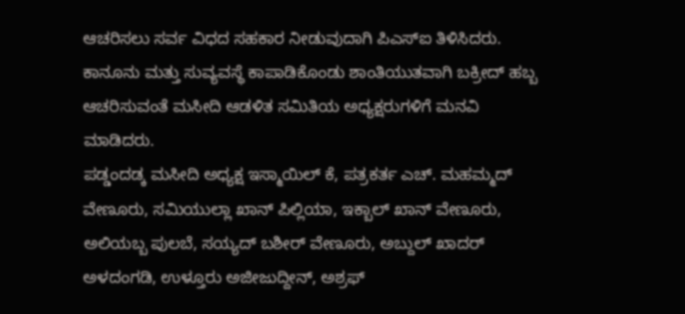ಆಚರಿಸಲು ಸರ್ವ ವಿಧದ ಸಹಕಾರ ನೀಡುವುದಾಗಿ ಪಿಎಸ್ಐ ತಿಳಿಸಿದರು. ಕಾನೂನು ಮತ್ತು ಸುವ್ಯವಸ್ಥೆ ಕಾಪಾಡಿಕೊಂಡು ಶಾಂತಿಯುತವಾಗಿ ಬಕ್ರೀದ್ ಹಬ್ಬ ಆಚರಿಸುವಂತೆ ಮಸೀದಿ ಆಡಳಿತ ಸಮಿತಿಯ ಅಧ್ಯಕ್ಷರುಗಳಿಗೆ ಮನವಿ ಮಾಡಿದರು.
ಪಡ್ಡಂದಡ್ಕ ಮಸೀದಿ ಅಧ್ಯಕ್ಷ ಇಸ್ಮಾಯಿಲ್ ಕೆ, ಪತ್ರಕರ್ತ ಎಚ್. ಮಹಮ್ಮದ್ ವೇಣೂರು, ಸಮಿಯುಲ್ಲಾ ಖಾನ್ ಪಿಲ್ಲಿಯಾ, ಇಕ್ಬಾಲ್ ಖಾನ್ ವೇಣೂರು, ಅಲಿಯಬ್ಬ ಪುಲಬೆ, ಸಯ್ಯದ್ ಬಶೀರ್ ವೇಣೂರು, ಅಬ್ದುಲ್ ಖಾದರ್ ಅಳದಂಗಡಿ, ಉಳ್ತೂರು ಅಜೀಜುದ್ದೀನ್, ಅಶ್ರಫ್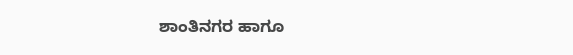ಶಾಂತಿನಗರ ಹಾಗೂ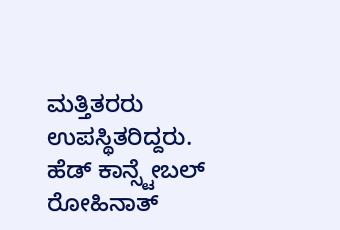ಮತ್ತಿತರರು ಉಪಸ್ಥಿತರಿದ್ದರು. ಹೆಡ್ ಕಾನ್ಸ್ಟೇಬಲ್ ರೋಹಿನಾತ್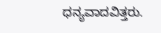ಧನ್ಯವಾದವಿತ್ತರು.